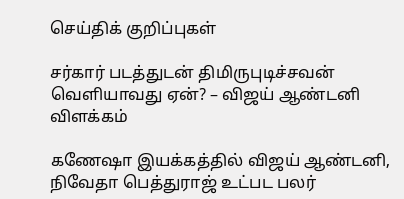செய்திக் குறிப்புகள்

சர்கார் படத்துடன் திமிருபுடிச்சவன் வெளியாவது ஏன்? – விஜய் ஆண்டனி விளக்கம்

கணேஷா இயக்கத்தில் விஜய் ஆண்டனி, நிவேதா பெத்துராஜ் உட்பட பலர்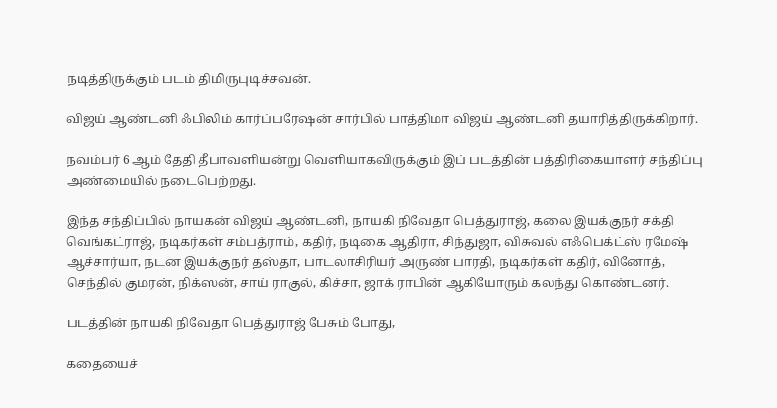நடித்திருக்கும் படம் திமிருபுடிச்சவன்.

விஜய் ஆண்டனி ஃபிலிம் கார்ப்பரேஷன் சார்பில் பாத்திமா விஜய் ஆண்டனி தயாரித்திருக்கிறார்.

நவம்பர் 6 ஆம் தேதி தீபாவளியன்று வெளியாகவிருக்கும் இப் படத்தின் பத்திரிகையாளர் சந்திப்பு அண்மையில் நடைபெற்றது.

இந்த சந்திப்பில் நாயகன் விஜய் ஆண்டனி, நாயகி நிவேதா பெத்துராஜ், கலை இயக்குநர் சக்தி வெங்கட்ராஜ், நடிகர்கள் சம்பத்ராம், கதிர், நடிகை ஆதிரா, சிந்துஜா, விசுவல் எஃபெக்ட்ஸ் ரமேஷ் ஆச்சார்யா, நடன இயக்குநர் தஸ்தா, பாடலாசிரியர் அருண் பாரதி, நடிகர்கள் கதிர், வினோத், செந்தில் குமரன், நிக்ஸன், சாய் ராகுல், கிச்சா, ஜாக் ராபின் ஆகியோரும் கலந்து கொண்டனர்.

படத்தின் நாயகி நிவேதா பெத்துராஜ் பேசும் போது,

கதையைச்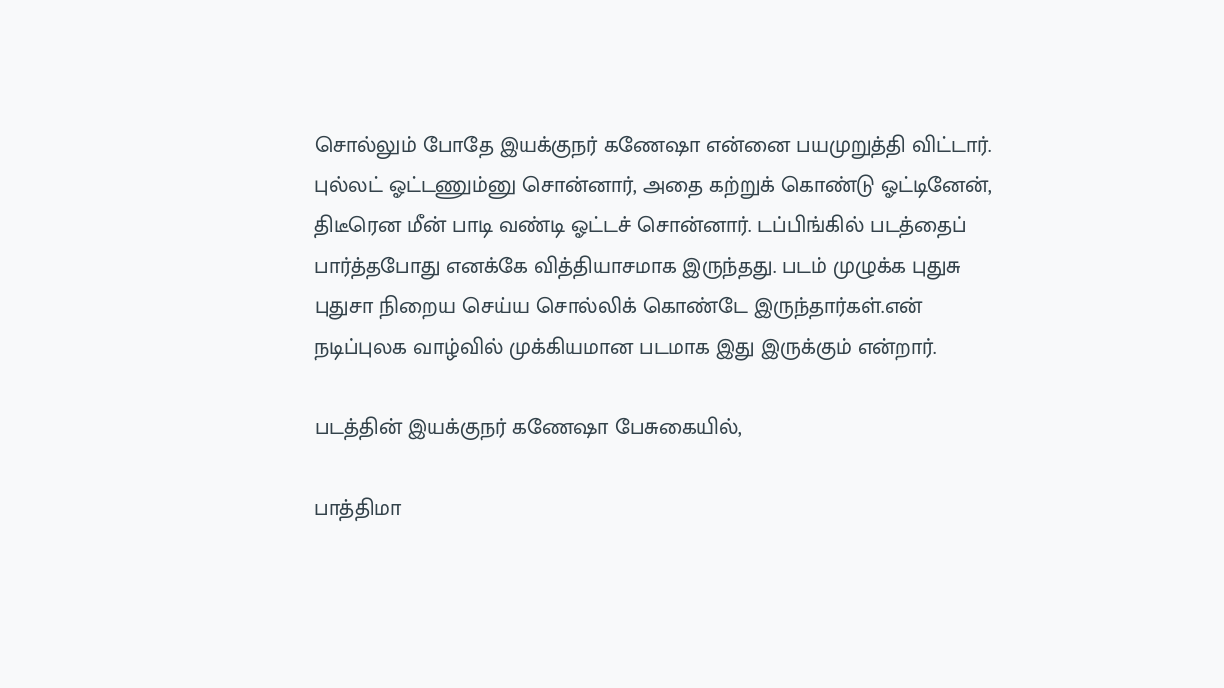சொல்லும் போதே இயக்குநர் கணேஷா என்னை பயமுறுத்தி விட்டார். புல்லட் ஓட்டணும்னு சொன்னார், அதை கற்றுக் கொண்டு ஓட்டினேன், திடீரென மீன் பாடி வண்டி ஓட்டச் சொன்னார். டப்பிங்கில் படத்தைப் பார்த்தபோது எனக்கே வித்தியாசமாக இருந்தது. படம் முழுக்க புதுசு புதுசா நிறைய செய்ய சொல்லிக் கொண்டே இருந்தார்கள்.என் நடிப்புலக வாழ்வில் முக்கியமான படமாக இது இருக்கும் என்றார்.

படத்தின் இயக்குநர் கணேஷா பேசுகையில்,

பாத்திமா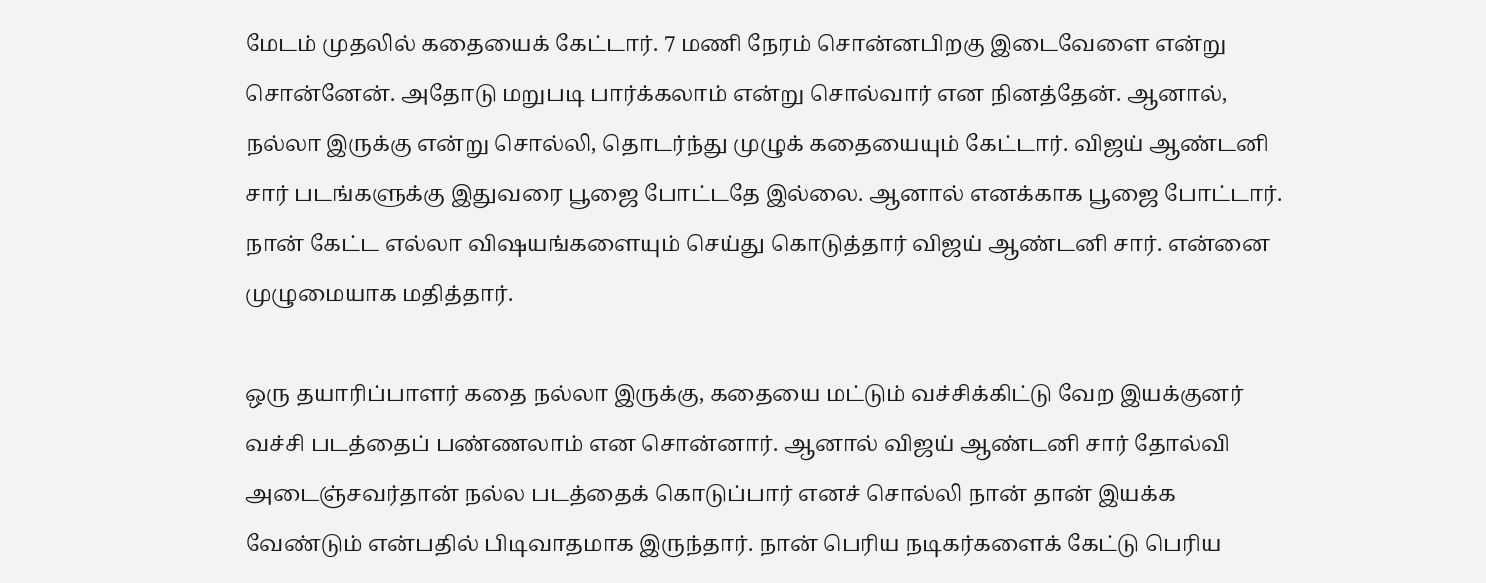மேடம் முதலில் கதையைக் கேட்டார். 7 மணி நேரம் சொன்னபிறகு இடைவேளை என்று சொன்னேன். அதோடு மறுபடி பார்க்கலாம் என்று சொல்வார் என நினத்தேன். ஆனால், நல்லா இருக்கு என்று சொல்லி, தொடர்ந்து முழுக் கதையையும் கேட்டார். விஜய் ஆண்டனி சார் படங்களுக்கு இதுவரை பூஜை போட்டதே இல்லை. ஆனால் எனக்காக பூஜை போட்டார். நான் கேட்ட எல்லா விஷயங்களையும் செய்து கொடுத்தார் விஜய் ஆண்டனி சார். என்னை முழுமையாக மதித்தார்.

ஒரு தயாரிப்பாளர் கதை நல்லா இருக்கு, கதையை மட்டும் வச்சிக்கிட்டு வேற இயக்குனர் வச்சி படத்தைப் பண்ணலாம் என சொன்னார். ஆனால் விஜய் ஆண்டனி சார் தோல்வி அடைஞ்சவர்தான் நல்ல படத்தைக் கொடுப்பார் எனச் சொல்லி நான் தான் இயக்க வேண்டும் என்பதில் பிடிவாதமாக இருந்தார். நான் பெரிய நடிகர்களைக் கேட்டு பெரிய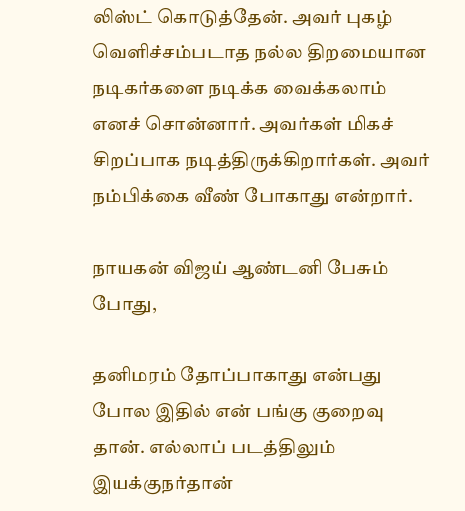லிஸ்ட் கொடுத்தேன். அவர் புகழ் வெளிச்சம்படாத நல்ல திறமையான நடிகர்களை நடிக்க வைக்கலாம் எனச் சொன்னார். அவர்கள் மிகச் சிறப்பாக நடித்திருக்கிறார்கள். அவர் நம்பிக்கை வீண் போகாது என்றார்.

நாயகன் விஜய் ஆண்டனி பேசும் போது,

தனிமரம் தோப்பாகாது என்பது போல இதில் என் பங்கு குறைவு தான். எல்லாப் படத்திலும் இயக்குநர்தான்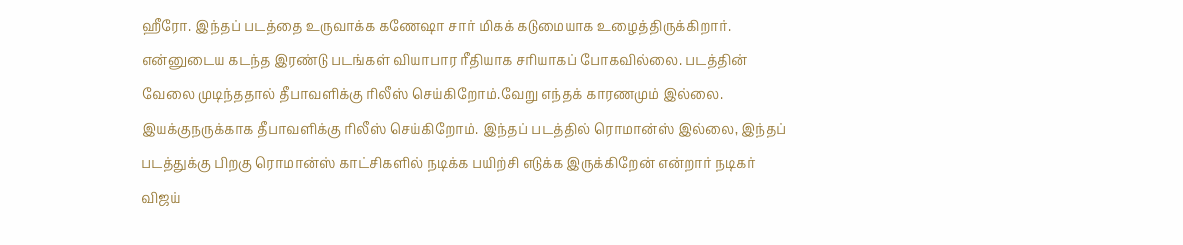ஹீரோ. இந்தப் படத்தை உருவாக்க கணேஷா சார் மிகக் கடுமையாக உழைத்திருக்கிறார். என்னுடைய கடந்த இரண்டு படங்கள் வியாபார ரீதியாக சரியாகப் போகவில்லை. படத்தின் வேலை முடிந்ததால் தீபாவளிக்கு ரிலீஸ் செய்கிறோம்.வேறு எந்தக் காரணமும் இல்லை. இயக்குநருக்காக தீபாவளிக்கு ரிலீஸ் செய்கிறோம். இந்தப் படத்தில் ரொமான்ஸ் இல்லை, இந்தப் படத்துக்கு பிறகு ரொமான்ஸ் காட்சிகளில் நடிக்க பயிற்சி எடுக்க இருக்கிறேன் என்றார் நடிகர் விஜய்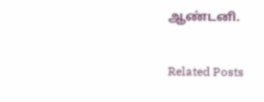ஆண்டனி.

Related Posts